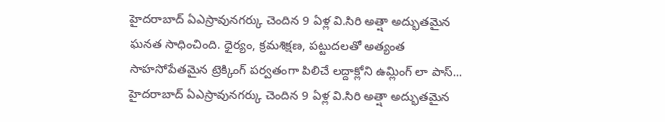హైదరాబాద్ ఏఎస్రావునగర్కు చెందిన 9 ఏళ్ల వి.సిరి అత్షా అద్భుతమైన ఘనత సాధించింది. ధైర్యం, క్రమశిక్షణ, పట్టుదలతో అత్యంత సాహసోపేతమైన ట్రెక్కింగ్ పర్వతంగా పిలిచే లద్దాక్లోని ఉమ్లింగ్ లా పాస్...
హైదరాబాద్ ఏఎస్రావునగర్కు చెందిన 9 ఏళ్ల వి.సిరి అత్షా అద్భుతమైన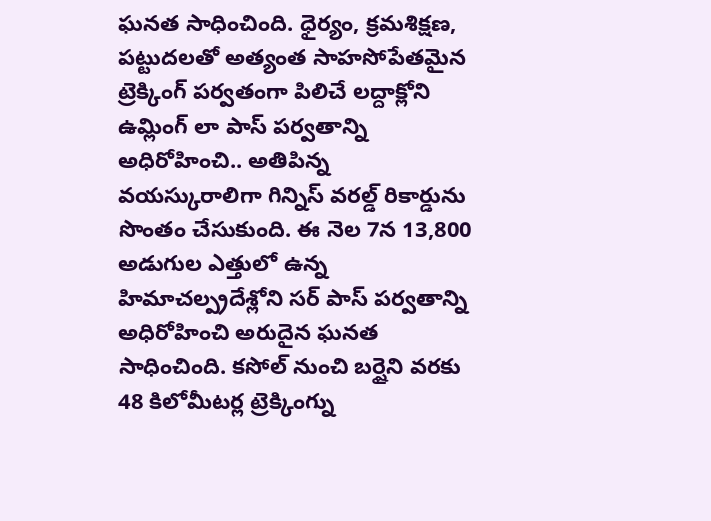ఘనత సాధించింది. ధైర్యం, క్రమశిక్షణ, పట్టుదలతో అత్యంత సాహసోపేతమైన ట్రెక్కింగ్ పర్వతంగా పిలిచే లద్దాక్లోని ఉమ్లింగ్ లా పాస్ పర్వతాన్ని అధిరోహించి.. అతిపిన్న వయస్కురాలిగా గిన్నిస్ వరల్డ్ రికార్డును సొంతం చేసుకుంది. ఈ నెల 7న 13,800 అడుగుల ఎత్తులో ఉన్న హిమాచల్ప్రదేశ్లోని సర్ పాస్ పర్వతాన్ని అధిరోహించి అరుదైన ఘనత సాధించింది. కసోల్ నుంచి బర్షైని వరకు 48 కిలోమీటర్ల ట్రెక్కింగ్ను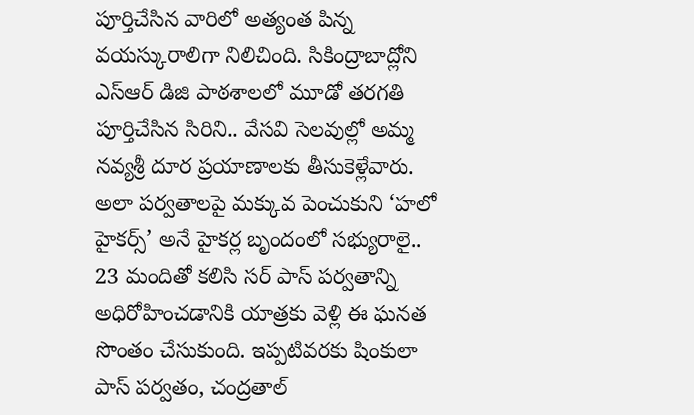పూర్తిచేసిన వారిలో అత్యంత పిన్న వయస్కురాలిగా నిలిచింది. సికింద్రాబాద్లోని ఎస్ఆర్ డిజి పాఠశాలలో మూడో తరగతి పూర్తిచేసిన సిరిని.. వేసవి సెలవుల్లో అమ్మ నవ్యశ్రీ దూర ప్రయాణాలకు తీసుకెళ్లేవారు. అలా పర్వతాలపై మక్కువ పెంచుకుని ‘హలో హైకర్స్’ అనే హైకర్ల బృందంలో సభ్యురాలై.. 23 మందితో కలిసి సర్ పాస్ పర్వతాన్ని అధిరోహించడానికి యాత్రకు వెళ్లి ఈ ఘనత సొంతం చేసుకుంది. ఇప్పటివరకు షింకులా పాస్ పర్వతం, చంద్రతాల్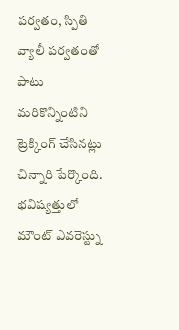పర్వతం, స్పితి వ్యాలీ పర్వతంతో పాటు మరికొన్నింటిని ట్రెక్కింగ్ చేసినట్లు చిన్నారి పేర్కొంది. భవిష్యత్తులో మౌంట్ ఎవరెస్ట్ను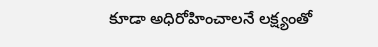కూడా అధిరోహించాలనే లక్ష్యంతో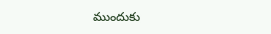ముందుకు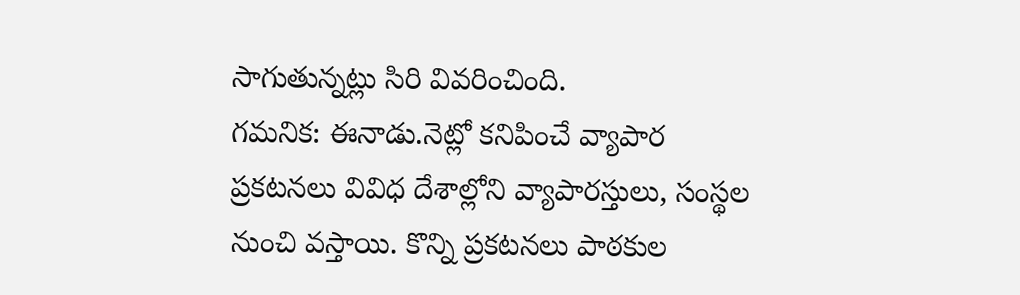సాగుతున్నట్లు సిరి వివరించింది.
గమనిక: ఈనాడు.నెట్లో కనిపించే వ్యాపార ప్రకటనలు వివిధ దేశాల్లోని వ్యాపారస్తులు, సంస్థల నుంచి వస్తాయి. కొన్ని ప్రకటనలు పాఠకుల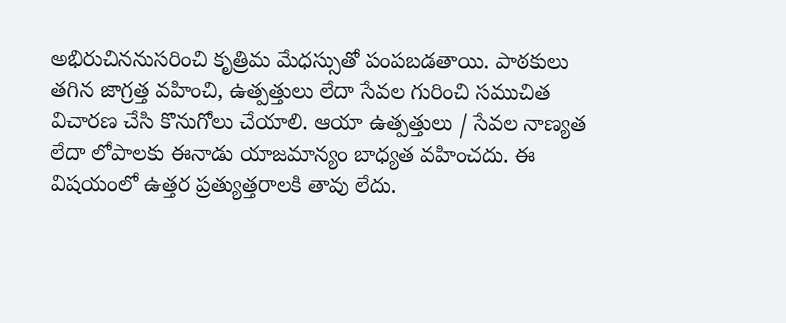అభిరుచిననుసరించి కృత్రిమ మేధస్సుతో పంపబడతాయి. పాఠకులు తగిన జాగ్రత్త వహించి, ఉత్పత్తులు లేదా సేవల గురించి సముచిత విచారణ చేసి కొనుగోలు చేయాలి. ఆయా ఉత్పత్తులు / సేవల నాణ్యత లేదా లోపాలకు ఈనాడు యాజమాన్యం బాధ్యత వహించదు. ఈ విషయంలో ఉత్తర ప్రత్యుత్తరాలకి తావు లేదు.